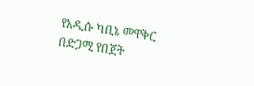የአዲሱ ካቢኔ መዋቅር በድጋሚ የበጀት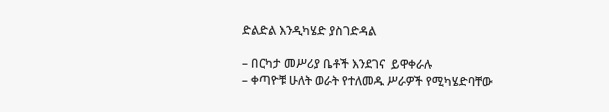ድልድል እንዲካሄድ ያስገድዳል

– በርካታ መሥሪያ ቤቶች እንደገና  ይዋቀራሉ
– ቀጣዮቹ ሁለት ወራት የተለመዱ ሥራዎች የሚካሄድባቸው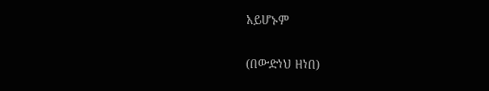አይሆኑም

(በውድነህ ዘነበ)